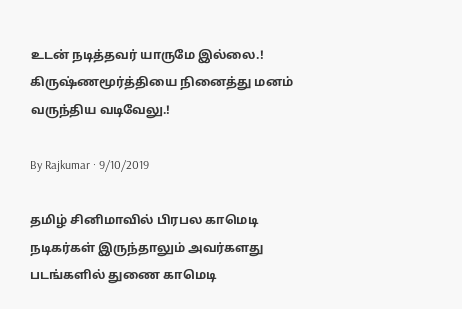உடன் நடித்தவர் யாருமே இல்லை.! கிருஷ்ணமூர்த்தியை நினைத்து மனம் வருந்திய வடிவேலு.!

By Rajkumar · 9/10/2019

தமிழ் சினிமாவில் பிரபல காமெடி நடிகர்கள் இருந்தாலும் அவர்களது படங்களில் துணை காமெடி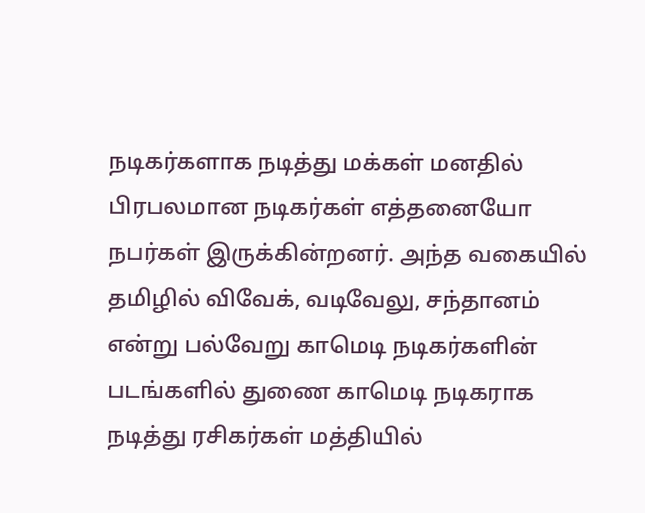நடிகர்களாக நடித்து மக்கள் மனதில் பிரபலமான நடிகர்கள் எத்தனையோ நபர்கள் இருக்கின்றனர். அந்த வகையில் தமிழில் விவேக், வடிவேலு, சந்தானம் என்று பல்வேறு காமெடி நடிகர்களின் படங்களில் துணை காமெடி நடிகராக நடித்து ரசிகர்கள் மத்தியில்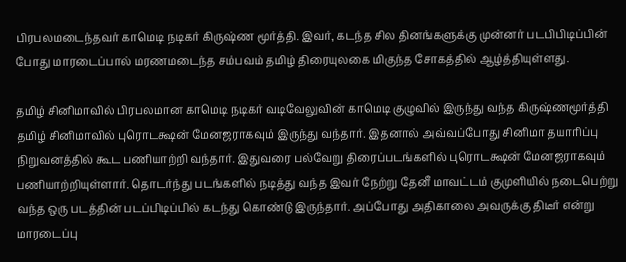பிரபலமடைந்தவர் காமெடி நடிகர் கிருஷ்ண மூர்த்தி. இவர், கடந்த சில தினங்களுக்கு முன்னர் படபிபிடிப்பின் போது மாரடைப்பால் மரணமடைந்த சம்பவம் தமிழ் திரையுலகை மிகுந்த சோகத்தில் ஆழ்த்தியுள்ளது.

தமிழ் சினிமாவில் பிரபலமான காமெடி நடிகர் வடிவேலுவின் காமெடி குழுவில் இருந்து வந்த கிருஷ்ணமூர்த்தி தமிழ் சினிமாவில் புரொடக்ஷன் மேனஜராகவும் இருந்து வந்தார். இதனால் அவ்வப்போது சினிமா தயாரிப்பு நிறுவனத்தில் கூட பணியாற்றி வந்தார். இதுவரை பல்வேறு திரைப்படங்களில் புரொடக்ஷன் மேனஜராகவும் பணியாற்றியுள்ளார். தொடர்ந்து படங்களில் நடித்து வந்த இவர் நேற்று தேனீ மாவட்டம் குமுளியில் நடைபெற்று வந்த ஒரு படத்தின் படப்பிடிப்பில் கடந்து கொண்டு இருந்தார். அப்போது அதிகாலை அவருக்கு திடீர் என்று மாரடைப்பு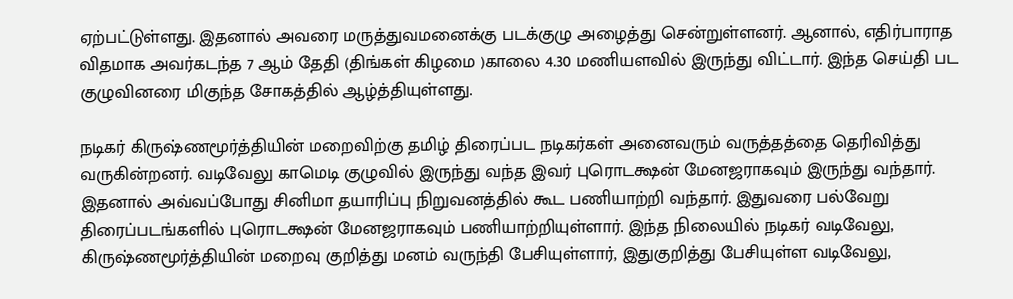ஏற்பட்டுள்ளது. இதனால் அவரை மருத்துவமனைக்கு படக்குழு அழைத்து சென்றுள்ளனர். ஆனால், எதிர்பாராத விதமாக அவர்கடந்த 7 ஆம் தேதி (திங்கள் கிழமை )காலை 4.30 மணியளவில் இருந்து விட்டார். இந்த செய்தி பட குழுவினரை மிகுந்த சோகத்தில் ஆழ்த்தியுள்ளது.

நடிகர் கிருஷ்ணமூர்த்தியின் மறைவிற்கு தமிழ் திரைப்பட நடிகர்கள் அனைவரும் வருத்தத்தை தெரிவித்து வருகின்றனர். வடிவேலு காமெடி குழுவில் இருந்து வந்த இவர் புரொடக்ஷன் மேனஜராகவும் இருந்து வந்தார். இதனால் அவ்வப்போது சினிமா தயாரிப்பு நிறுவனத்தில் கூட பணியாற்றி வந்தார். இதுவரை பல்வேறு திரைப்படங்களில் புரொடக்ஷன் மேனஜராகவும் பணியாற்றியுள்ளார். இந்த நிலையில் நடிகர் வடிவேலு, கிருஷ்ணமூர்த்தியின் மறைவு குறித்து மனம் வருந்தி பேசியுள்ளார், இதுகுறித்து பேசியுள்ள வடிவேலு,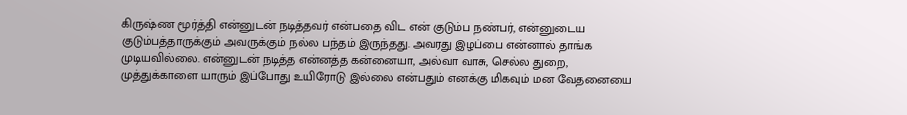கிருஷ்ண மூர்த்தி என்னுடன் நடித்தவர் என்பதை விட என் குடும்ப நண்பர், என்னுடைய குடும்பத்தாருக்கும் அவருக்கும் நல்ல பந்தம் இருந்தது. அவரது இழப்பை என்னால் தாங்க முடியவில்லை. என்னுடன் நடித்த என்னத்த கன்னையா, அல்வா வாசு, செல்ல துறை, முத்துக்காளை யாரும் இப்போது உயிரோடு இல்லை என்பதும் எனக்கு மிகவும் மன வேதனையை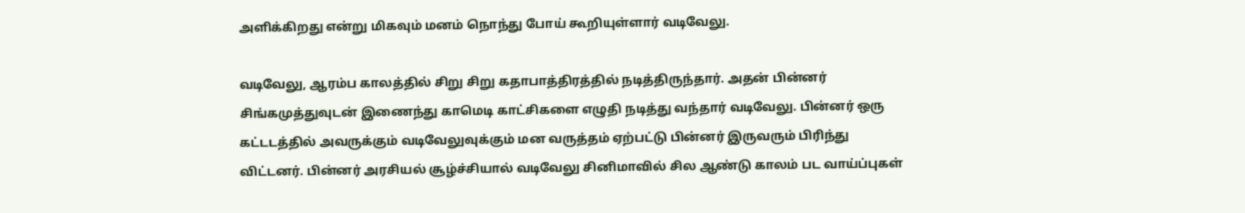அளிக்கிறது என்று மிகவும் மனம் நொந்து போய் கூறியுள்ளார் வடிவேலு.

வடிவேலு, ஆரம்ப காலத்தில் சிறு சிறு கதாபாத்திரத்தில் நடித்திருந்தார். அதன் பின்னர் சிங்கமுத்துவுடன் இணைந்து காமெடி காட்சிகளை எழுதி நடித்து வந்தார் வடிவேலு. பின்னர் ஒரு கட்டடத்தில் அவருக்கும் வடிவேலுவுக்கும் மன வருத்தம் ஏற்பட்டு பின்னர் இருவரும் பிரிந்து விட்டனர். பின்னர் அரசியல் சூழ்ச்சியால் வடிவேலு சினிமாவில் சில ஆண்டு காலம் பட வாய்ப்புகள்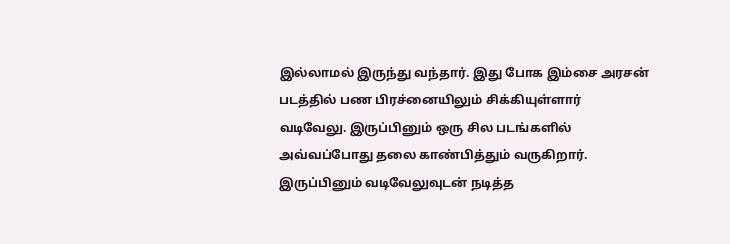இல்லாமல் இருந்து வந்தார். இது போக இம்சை அரசன் படத்தில் பண பிரச்னையிலும் சிக்கியுள்ளார் வடிவேலு. இருப்பினும் ஒரு சில படங்களில் அவ்வப்போது தலை காண்பித்தும் வருகிறார். இருப்பினும் வடிவேலுவுடன் நடித்த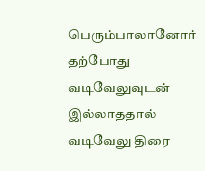பெரும்பாலானோர் தற்போது வடிவேலுவுடன் இல்லாததால் வடிவேலு திரை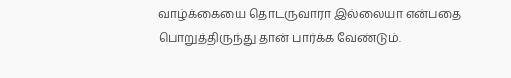வாழ்க்கையை தொடருவாரா இல்லையா என்பதை பொறுத்திருந்து தான் பார்க்க வேண்டும்.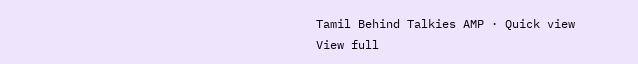Tamil Behind Talkies AMP · Quick view
View full